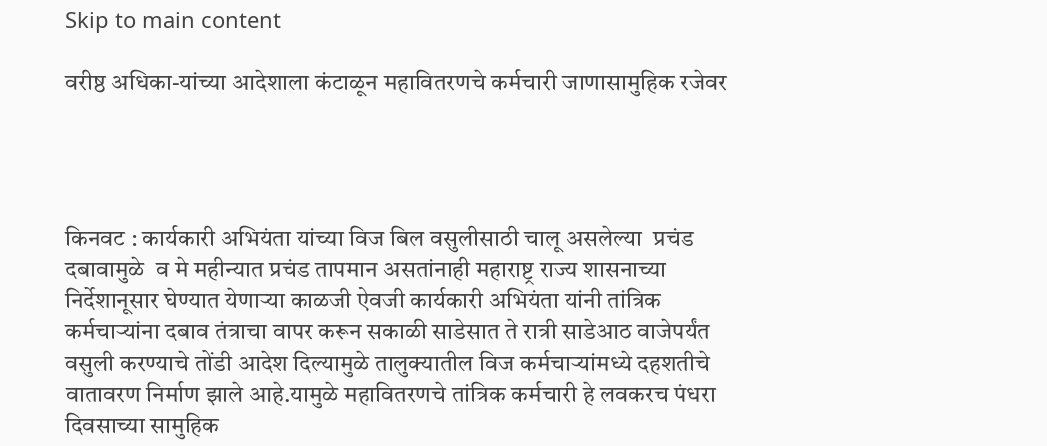Skip to main content

वरीष्ठ अधिका-यांच्या आदेशाला कंटाळून महावितरणचे कर्मचारी जाणासामुहिक रजेवर




किनवट : कार्यकारी अभियंता यांच्या विज बिल वसुलीसाठी चालू असलेल्या  प्रचंड दबावामुळे  व मे महीन्यात प्रचंड तापमान असतांनाही महाराष्ट्र राज्य शासनाच्या निर्देशानूसार घेण्यात येणाऱ्या काळजी ऐवजी कार्यकारी अभियंता यांनी तांत्रिक कर्मचाऱ्यांना दबाव तंत्राचा वापर करून सकाळी साडेसात ते रात्री साडेआठ वाजेपर्यंत वसुली करण्याचे तोंडी आदेश दिल्यामुळे तालुक्यातील विज कर्मचाऱ्यांमध्ये दहशतीचे वातावरण निर्माण झाले आहे.यामुळे महावितरणचे तांत्रिक कर्मचारी हे लवकरच पंधरा दिवसाच्या सामुहिक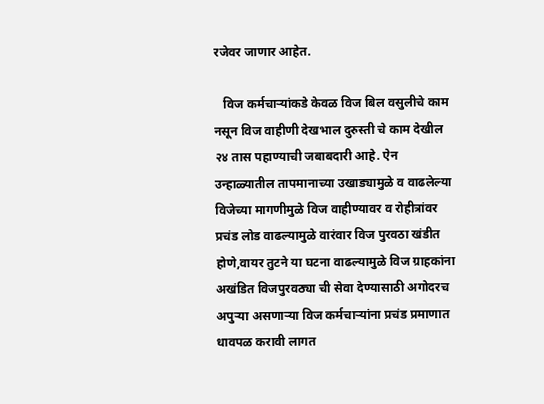रजेवर जाणार आहेत.

   विज कर्मचाऱ्यांकडे केवळ विज बिल वसुलीचे काम नसून विज वाहीणी देखभाल दुरुस्ती चे काम देखील २४ तास पहाण्याची जबाबदारी आहे. ऐन उन्हाळ्यातील तापमानाच्या उखाड्यामुळे व वाढलेल्या विजेच्या मागणीमुळे विज वाहीण्यावर व रोहीत्रांवर प्रचंड लोड वाढल्यामुळे वारंवार विज पुरवठा खंडीत होणे,वायर तुटने या घटना वाढल्यामुळे विज ग्राहकांना अखंडित विजपुरवठ्या ची सेवा देण्यासाठी अगोदरच अपुऱ्या असणाऱ्या विज कर्मचाऱ्यांना प्रचंड प्रमाणात धावपळ करावी लागत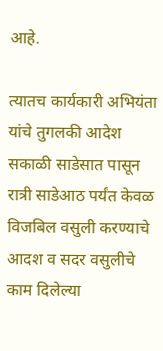आहे.

त्यातच कार्यकारी अभियंता यांचे तुगलकी आदेश सकाळी साडेसात पासून रात्री साडेआठ पर्यंत केवळ विजबिल वसुली करण्याचे आदश व सदर वसुलीचे काम दिलेल्या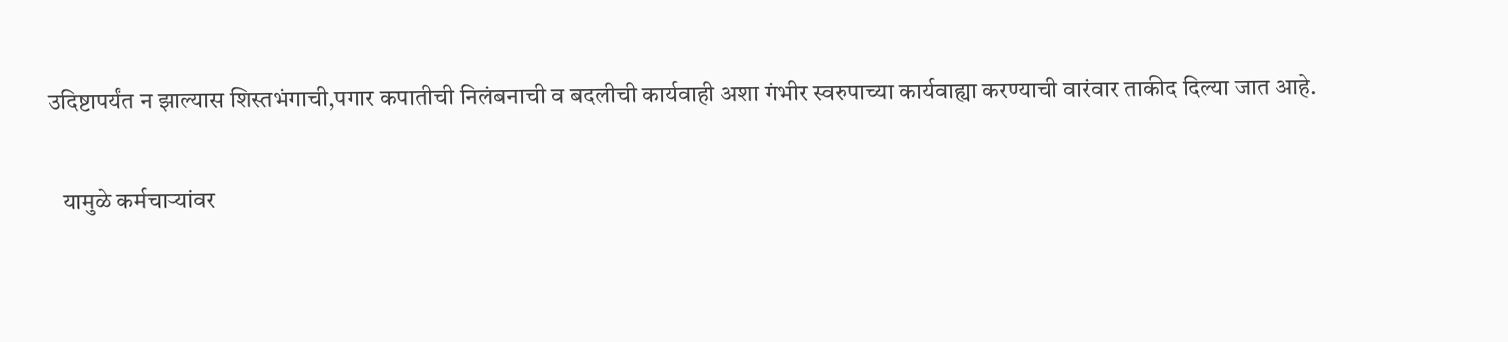उदिष्टापर्यंत न झाल्यास शिस्तभंगाची,पगार कपातीची निलंबनाची व बदलीची कार्यवाही अशा गंभीर स्वरुपाच्या कार्यवाह्या करण्याची वारंवार ताकीद दिल्या जात आहे.

   यामुळे कर्मचाऱ्यांवर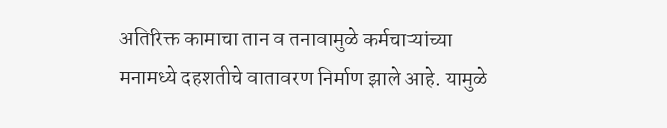अतिरिक्त कामाचा तान व तनावामुळे कर्मचाऱ्यांच्या मनामध्ये दहशतीचे वातावरण निर्माण झाले आहे. यामुळे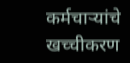कर्मचाऱ्यांचे खच्चीकरण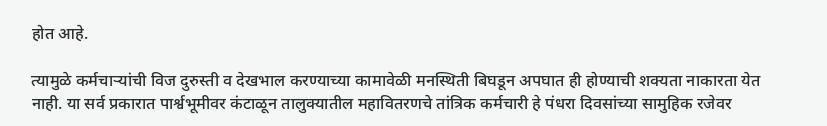होत आहे.

त्यामुळे कर्मचाऱ्यांची विज दुरुस्ती व देखभाल करण्याच्या कामावेळी मनस्थिती बिघडून अपघात ही होण्याची शक्यता नाकारता येत नाही. या सर्व प्रकारात पार्श्वभूमीवर कंटाळून तालुक्यातील महावितरणचे तांत्रिक कर्मचारी हे पंधरा दिवसांच्या सामुहिक रजेवर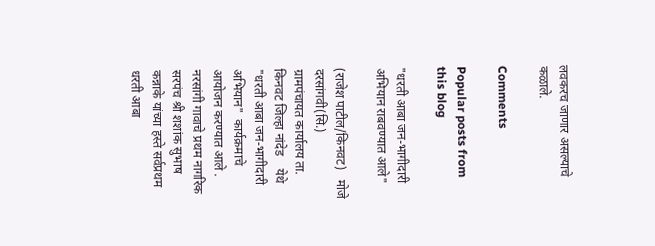लवकरच जाणार असल्याचे कळाले.

Comments

Popular posts from this blog

"धरती आबा जन-भागीदारी अभियान राबवण्यात आले"

(राजेश पाटील/किनवट)   मोजे दरसांगवी(सि.)       ग्रामपंचायत कार्यालय ता. किनवट जिल्हा नांदेड    येथे "धरती आबा जन-भागीदारी अभियान"  कार्यक्रमाचे आयोजन करण्यात आले .  नरसांगी गावाचे प्रथम नागरिक सरपंच श्री शशांक सुभाष कन्नाके यांच्या हस्ते सर्वप्रथम धरती आबा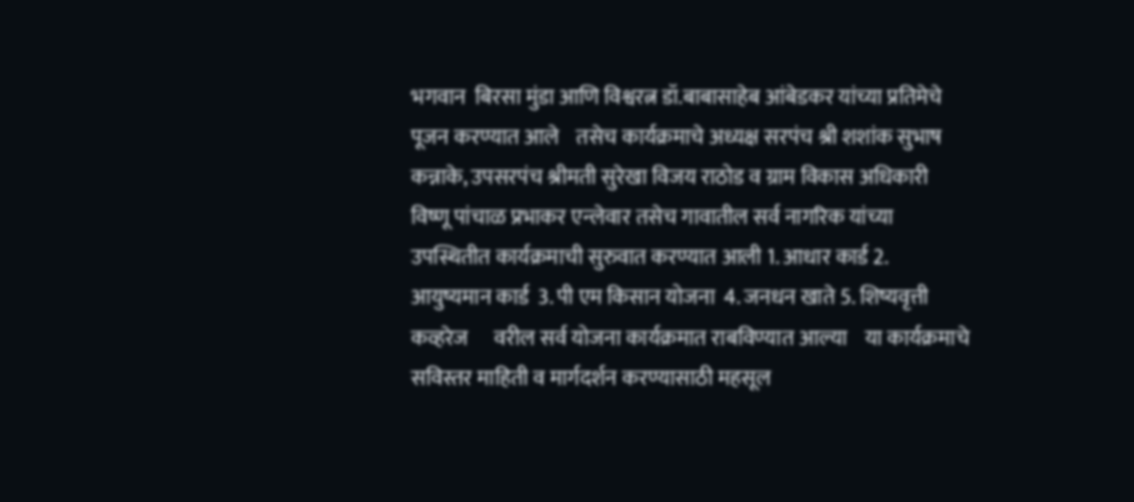भगवान  बिरसा मुंडा आणि विश्वरत्न डॉ.बाबासाहेब आंबेडकर यांच्या प्रतिमेचे पूजन करण्यात आले    तसेच कार्यक्रमाचे अध्यक्ष सरपंच श्री शशांक सुभाष कन्नाके, उपसरपंच श्रीमती सुरेखा विजय राठोड व ग्राम विकास अधिकारी विष्णू पांचाळ प्रभाकर एन्लेवार तसेच गावातील सर्व नागरिक यांच्या उपस्थितीत कार्यक्रमाची सुरुवात करण्यात आली 1. आधार कार्ड 2. आयुष्यमान कार्ड  3. पी एम किसान योजना  4. जनधन खाते 5. शिष्यवृत्ती कव्हरेज      वरील सर्व योजना कार्यक्रमात राबविण्यात आल्या    या कार्यक्रमाचे सविस्तर माहिती व मार्गदर्शन करण्यासाठी महसूल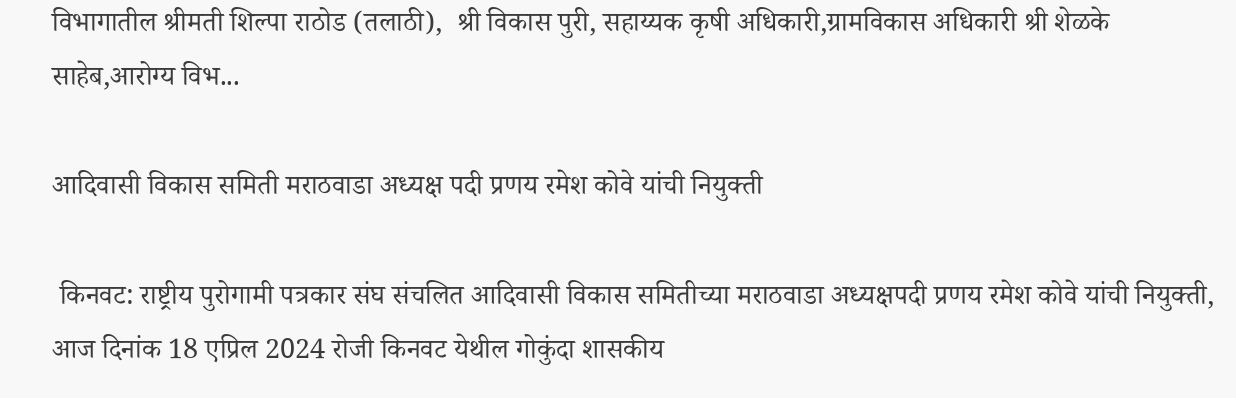विभागातील श्रीमती शिल्पा राठोड (तलाठी),  श्री विकास पुरी, सहाय्यक कृषी अधिकारी,ग्रामविकास अधिकारी श्री शेळके साहेब,आरोग्य विभ...

आदिवासी विकास समिती मराठवाडा अध्यक्ष पदी प्रणय रमेश कोवे यांची नियुक्ती

 किनवट: राष्ट्रीय पुरोगामी पत्रकार संघ संचलित आदिवासी विकास समितीच्या मराठवाडा अध्यक्षपदी प्रणय रमेश कोवे यांची नियुक्ती, आज दिनांक 18 एप्रिल 2024 रोजी किनवट येथील गोकुंदा शासकीय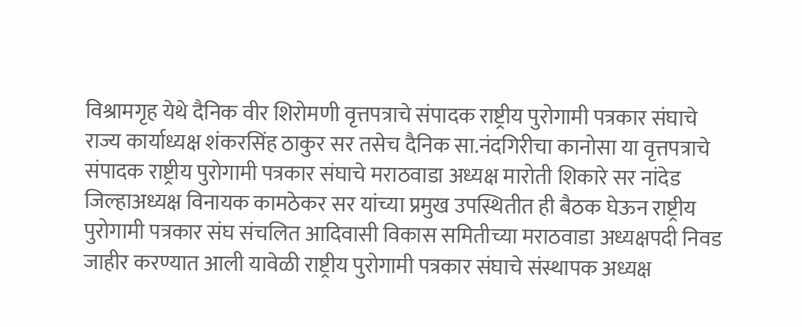विश्रामगृह येथे दैनिक वीर शिरोमणी वृत्तपत्राचे संपादक राष्ट्रीय पुरोगामी पत्रकार संघाचे राज्य कार्याध्यक्ष शंकरसिंह ठाकुर सर तसेच दैनिक सा.नंदगिरीचा कानोसा या वृत्तपत्राचे संपादक राष्ट्रीय पुरोगामी पत्रकार संघाचे मराठवाडा अध्यक्ष मारोती शिकारे सर नांदेड जिल्हाअध्यक्ष विनायक कामठेकर सर यांच्या प्रमुख उपस्थितीत ही बैठक घेऊन राष्ट्रीय पुरोगामी पत्रकार संघ संचलित आदिवासी विकास समितीच्या मराठवाडा अध्यक्षपदी निवड जाहीर करण्यात आली यावेळी राष्ट्रीय पुरोगामी पत्रकार संघाचे संस्थापक अध्यक्ष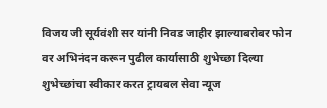विजय जी सूर्यवंशी सर यांनी निवड जाहीर झाल्याबरोबर फोन वर अभिनंदन करून पुढील कार्यासाठी शुभेच्छा दिल्या शुभेच्छांचा स्वीकार करत ट्रायबल सेवा न्यूज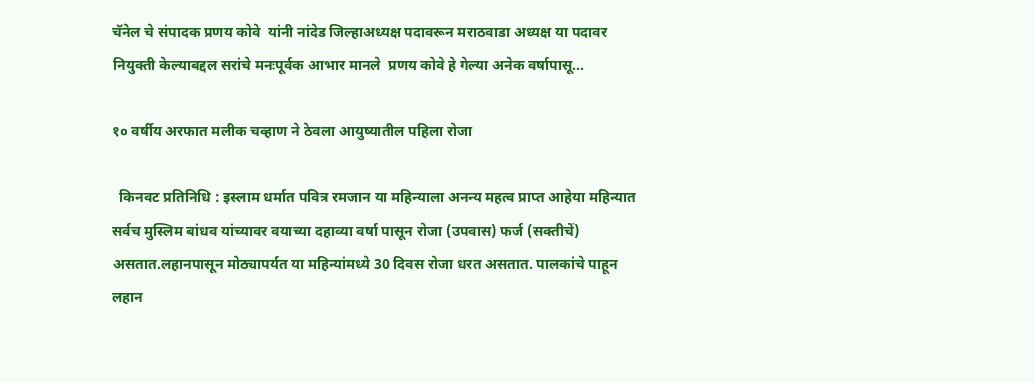चॅनेल चे संपादक प्रणय कोवे  यांनी नांदेड जिल्हाअध्यक्ष पदावरून मराठवाडा अध्यक्ष या पदावर नियुक्ती केल्याबद्दल सरांचे मनःपूर्वक आभार मानले  प्रणय कोवे हे गेल्या अनेक वर्षापासू...

१० वर्षीय अरफात मलीक चव्हाण ने ठेवला आयुष्यातील पहिला रोजा

  किनवट प्रतिनिधि : इस्लाम धर्मात पवित्र रमजान या महिन्याला अनन्य महत्व प्राप्त आहेया महिन्यात सर्वच मुस्लिम बांधव यांच्यावर वयाच्या दहाव्या वर्षा पासून रोजा (उपवास) फर्ज (सक्तीचें) असतात.लहानपासून मोठ्यापर्यत या महिन्यांमध्ये 30 दिवस रोजा धरत असतात. पालकांचे पाहून लहान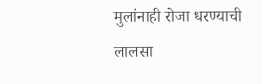मुलांनाही रोजा धरण्याची लालसा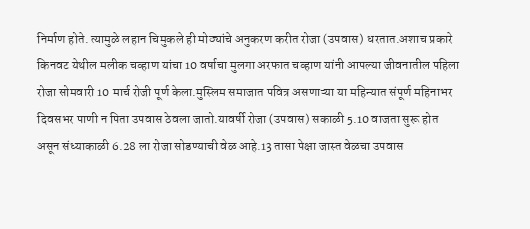निर्माण होते. त्यामुळे लहान चिमुकले ही मोठ्यांचे अनुकरण करीत रोजा (उपवास) धरतात.अशाच प्रकारे किनवट येथील मलीक चव्हाण यांचा 10 वर्षाचा मुलगा अरफात चव्हाण यांनी आपल्या जीवनातील पहिला रोजा सोमवारी 10 मार्च रोजी पूर्ण केला.मुस्लिम समाजात पवित्र असणाऱ्या या महिन्यात संपूर्ण महिनाभर दिवसभर पाणी न पिता उपवास ठेवला जातो.यावर्षी रोजा (उपवास) सकाळी 5.10 वाजता सुरू होत असून संध्याकाळी 6.28 ला रोजा सोडण्याची वेळ आहे.13 तासा पेक्षा जास्त वेळचा उपवास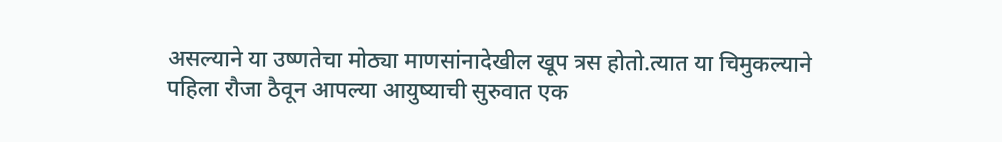असल्याने या उष्णतेचा मोठ्या माणसांनादेखील खूप त्रस होतो.त्यात या चिमुकल्याने पहिला रौजा ठैवून आपल्या आयुष्याची सुरुवात एक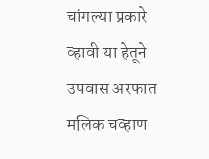चांगल्या प्रकारे व्हावी या हेतूने उपवास अरफात मलिक चव्हाण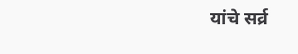यांचे सर्व्र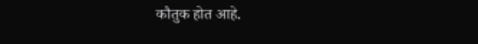कौतुक होत आहे.